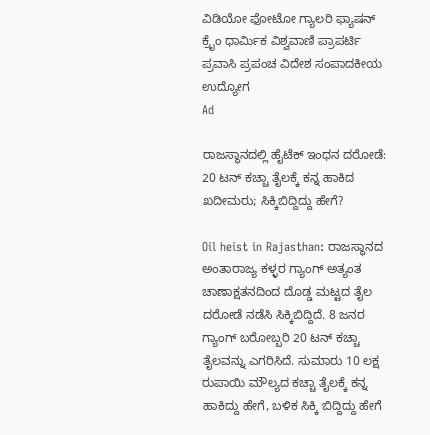ವಿಡಿಯೋ ಫೋಟೋ ಗ್ಯಾಲರಿ ಫ್ಯಾಷನ್ ಕ್ರೈಂ ಧಾರ್ಮಿಕ ವಿಶ್ವವಾಣಿ ಪ್ರಾಪರ್ಟಿ ಪ್ರವಾಸಿ ಪ್ರಪಂಚ ವಿದೇಶ ಸಂಪಾದಕೀಯ ಉದ್ಯೋಗ
Ad

ರಾಜಸ್ಥಾನದಲ್ಲಿ ಹೈಟೆಕ್ ಇಂಧನ ದರೋಡೆ: 20 ಟನ್ ಕಚ್ಚಾ ತೈಲಕ್ಕೆ ಕನ್ನ ಹಾಕಿದ ಖದೀಮರು; ಸಿಕ್ಕಿಬಿದ್ದಿದ್ದು ಹೇಗೆ?

Oil heist in Rajasthan: ರಾಜಸ್ಥಾನದ ಅಂತಾರಾಜ್ಯ ಕಳ್ಳರ ಗ್ಯಾಂಗ್ ಅತ್ಯಂತ ಚಾಣಾಕ್ಷತನದಿಂದ ದೊಡ್ಡ ಮಟ್ಟದ ತೈಲ ದರೋಡೆ ನಡೆಸಿ ಸಿಕ್ಕಿಬಿದ್ದಿದೆ. 8 ಜನರ ಗ್ಯಾಂಗ್ ಬರೋಬ್ಬರಿ 20 ಟನ್ ಕಚ್ಚಾ ತೈಲವನ್ನು ಎಗರಿಸಿದೆ. ಸುಮಾರು 10 ಲಕ್ಷ ರುಪಾಯಿ ಮೌಲ್ಯದ ಕಚ್ಚಾ ತೈಲಕ್ಕೆ ಕನ್ನ ಹಾಕಿದ್ದು ಹೇಗೆ, ಬಳಿಕ ಸಿಕ್ಕಿ ಬಿದ್ದಿದ್ದು ಹೇಗೆ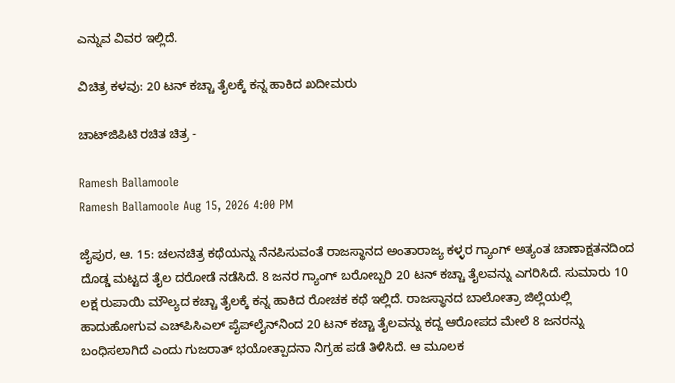ಎನ್ನುವ ವಿವರ ಇಲ್ಲಿದೆ.

ವಿಚಿತ್ರ ಕಳವು: 20 ಟನ್ ಕಚ್ಚಾ ತೈಲಕ್ಕೆ ಕನ್ನ ಹಾಕಿದ ಖದೀಮರು

ಚಾಟ್‌ಜಿಪಿಟಿ ರಚಿತ ಚಿತ್ರ -

Ramesh Ballamoole
Ramesh Ballamoole Aug 15, 2026 4:00 PM

ಜೈಪುರ, ಆ. 15: ಚಲನಚಿತ್ರ ಕಥೆಯನ್ನು ನೆನಪಿಸುವಂತೆ ರಾಜಸ್ಥಾನದ ಅಂತಾರಾಜ್ಯ ಕಳ್ಳರ ಗ್ಯಾಂಗ್ ಅತ್ಯಂತ ಚಾಣಾಕ್ಷತನದಿಂದ ದೊಡ್ಡ ಮಟ್ಟದ ತೈಲ ದರೋಡೆ ನಡೆಸಿದೆ. 8 ಜನರ ಗ್ಯಾಂಗ್ ಬರೋಬ್ಬರಿ 20 ಟನ್ ಕಚ್ಚಾ ತೈಲವನ್ನು ಎಗರಿಸಿದೆ. ಸುಮಾರು 10 ಲಕ್ಷ ರುಪಾಯಿ ಮೌಲ್ಯದ ಕಚ್ಚಾ ತೈಲಕ್ಕೆ ಕನ್ನ ಹಾಕಿದ ರೋಚಕ ಕಥೆ ಇಲ್ಲಿದೆ. ರಾಜಸ್ಥಾನದ ಬಾಲೋತ್ರಾ ಜಿಲ್ಲೆಯಲ್ಲಿ ಹಾದುಹೋಗುವ ಎಚ್‌ಪಿಸಿಎಲ್ ಪೈಪ್‌ಲೈನ್‌ನಿಂದ 20 ಟನ್ ಕಚ್ಚಾ ತೈಲವನ್ನು ಕದ್ದ ಆರೋಪದ ಮೇಲೆ 8 ಜನರನ್ನು ಬಂಧಿಸಲಾಗಿದೆ ಎಂದು ಗುಜರಾತ್ ಭಯೋತ್ಪಾದನಾ ನಿಗ್ರಹ ಪಡೆ ತಿಳಿಸಿದೆ. ಆ ಮೂಲಕ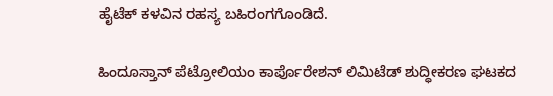ಹೈಟೆಕ್‌ ಕಳವಿನ ರಹಸ್ಯ ಬಹಿರಂಗಗೊಂಡಿದೆ.

ಹಿಂದೂಸ್ತಾನ್ ಪೆಟ್ರೋಲಿಯಂ ಕಾರ್ಪೊರೇಶನ್ ಲಿಮಿಟೆಡ್ ಶುದ್ಧೀಕರಣ ಘಟಕದ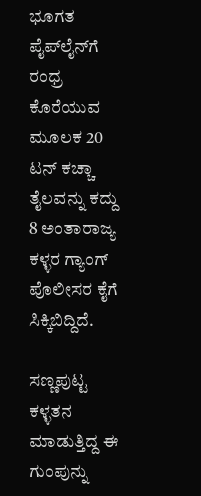ಭೂಗತ ಪೈಪ್‌ಲೈನ್‌ಗೆ ರಂಧ್ರ ಕೊರೆಯುವ ಮೂಲಕ 20 ಟನ್ ಕಚ್ಚಾ ತೈಲವನ್ನು ಕದ್ದು 8 ಅಂತಾರಾಜ್ಯ ಕಳ್ಳರ ಗ್ಯಾಂಗ್ ಪೊಲೀಸರ ಕೈಗೆ ಸಿಕ್ಕಿಬಿದ್ದಿದೆ.

ಸಣ್ಣಪುಟ್ಟ ಕಳ್ಳತನ ಮಾಡುತ್ತಿದ್ದ ಈ ಗುಂಪುನ್ನು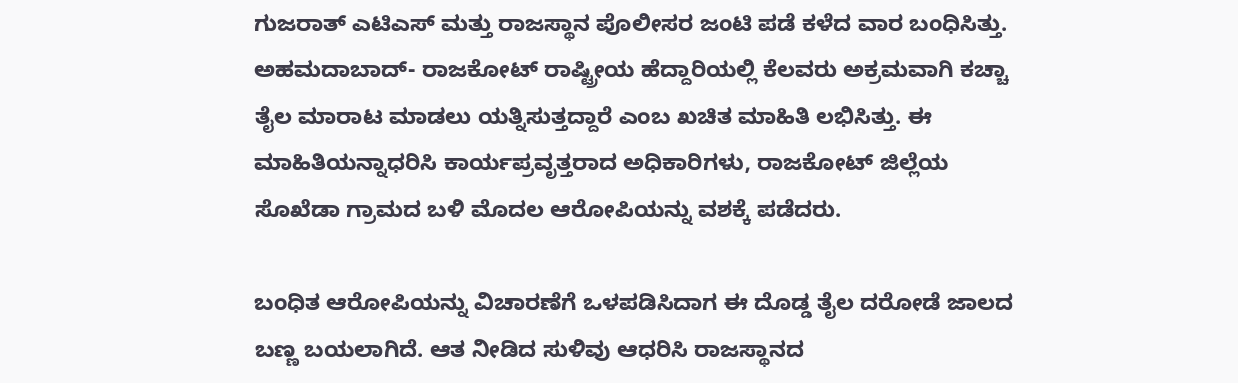ಗುಜರಾತ್ ಎಟಿಎಸ್ ಮತ್ತು ರಾಜಸ್ಥಾನ ಪೊಲೀಸರ ಜಂಟಿ ಪಡೆ ಕಳೆದ ವಾರ ಬಂಧಿಸಿತ್ತು. ಅಹಮದಾಬಾದ್- ರಾಜಕೋಟ್ ರಾಷ್ಟ್ರೀಯ ಹೆದ್ದಾರಿಯಲ್ಲಿ ಕೆಲವರು ಅಕ್ರಮವಾಗಿ ಕಚ್ಚಾ ತೈಲ ಮಾರಾಟ ಮಾಡಲು ಯತ್ನಿಸುತ್ತದ್ದಾರೆ ಎಂಬ ಖಚಿತ ಮಾಹಿತಿ ಲಭಿಸಿತ್ತು. ಈ ಮಾಹಿತಿಯನ್ನಾಧರಿಸಿ ಕಾರ್ಯಪ್ರವೃತ್ತರಾದ ಅಧಿಕಾರಿಗಳು, ರಾಜಕೋಟ್ ಜಿಲ್ಲೆಯ ಸೊಖೆಡಾ ಗ್ರಾಮದ ಬಳಿ ಮೊದಲ ಆರೋಪಿಯನ್ನು ವಶಕ್ಕೆ ಪಡೆದರು.

ಬಂಧಿತ ಆರೋಪಿಯನ್ನು ವಿಚಾರಣೆಗೆ ಒಳಪಡಿಸಿದಾಗ ಈ ದೊಡ್ಡ ತೈಲ ದರೋಡೆ ಜಾಲದ ಬಣ್ಣ ಬಯಲಾಗಿದೆ. ಆತ ನೀಡಿದ ಸುಳಿವು ಆಧರಿಸಿ ರಾಜಸ್ಥಾನದ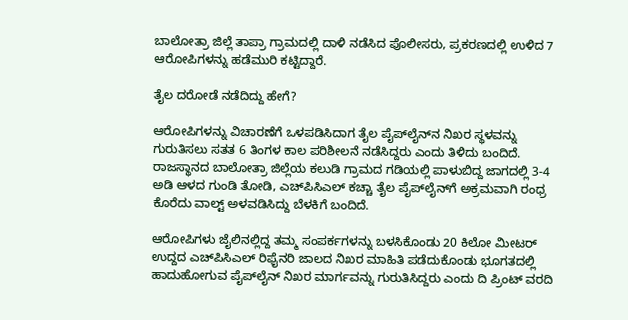ಬಾಲೋತ್ರಾ ಜಿಲ್ಲೆ ತಾಪ್ರಾ ಗ್ರಾಮದಲ್ಲಿ ದಾಳಿ ನಡೆಸಿದ ಪೊಲೀಸರು, ಪ್ರಕರಣದಲ್ಲಿ ಉಳಿದ 7 ಆರೋಪಿಗಳನ್ನು ಹಡೆಮುರಿ ಕಟ್ಟಿದ್ದಾರೆ.

ತೈಲ ದರೋಡೆ ನಡೆದಿದ್ದು ಹೇಗೆ?

ಆರೋಪಿಗಳನ್ನು ವಿಚಾರಣೆಗೆ ಒಳಪಡಿಸಿದಾಗ ತೈಲ ಪೈಪ್‌ಲೈನ್‌ನ ನಿಖರ ಸ್ಥಳವನ್ನು ಗುರುತಿಸಲು ಸತತ 6 ತಿಂಗಳ ಕಾಲ ಪರಿಶೀಲನೆ ನಡೆಸಿದ್ದರು ಎಂದು ತಿಳಿದು ಬಂದಿದೆ. ರಾಜಸ್ಥಾನದ ಬಾಲೋತ್ರಾ ಜಿಲ್ಲೆಯ ಕಲುಡಿ ಗ್ರಾಮದ ಗಡಿಯಲ್ಲಿ ಪಾಳುಬಿದ್ದ ಜಾಗದಲ್ಲಿ 3-4 ಅಡಿ ಆಳದ ಗುಂಡಿ ತೋಡಿ, ಎಚ್‌ಪಿಸಿಎಲ್ ಕಚ್ಚಾ ತೈಲ ಪೈಪ್‌ಲೈನ್‌ಗೆ ಅಕ್ರಮವಾಗಿ ರಂಧ್ರ ಕೊರೆದು ವಾಲ್ಟ್ ಅಳವಡಿಸಿದ್ದು ಬೆಳಕಿಗೆ ಬಂದಿದೆ.

ಆರೋಪಿಗಳು ಜೈಲಿನಲ್ಲಿದ್ದ ತಮ್ಮ ಸಂಪರ್ಕಗಳನ್ನು ಬಳಸಿಕೊಂಡು 20 ಕಿಲೋ ಮೀಟರ್ ಉದ್ದದ ಎಚ್‌ಪಿಸಿಎಲ್ ರಿಫೈನರಿ ಜಾಲದ ನಿಖರ ಮಾಹಿತಿ ಪಡೆದುಕೊಂಡು ಭೂಗತದಲ್ಲಿ ಹಾದುಹೋಗುವ ಪೈಪ್‌ಲೈನ್ ನಿಖರ ಮಾರ್ಗವನ್ನು ಗುರುತಿಸಿದ್ದರು ಎಂದು ದಿ ಪ್ರಿಂಟ್ ವರದಿ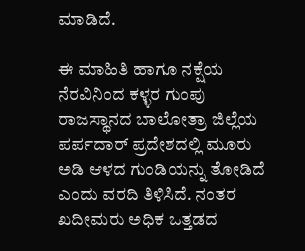ಮಾಡಿದೆ.

ಈ ಮಾಹಿತಿ ಹಾಗೂ ನಕ್ಷೆಯ ನೆರವಿನಿಂದ ಕಳ್ಳರ ಗುಂಪು ರಾಜಸ್ಥಾನದ ಬಾಲೋತ್ರಾ ಜಿಲ್ಲೆಯ ಪರ್ಪದಾರ್ ಪ್ರದೇಶದಲ್ಲಿ ಮೂರು ಅಡಿ ಆಳದ ಗುಂಡಿಯನ್ನು ತೋಡಿದೆ ಎಂದು ವರದಿ ತಿಳಿಸಿದೆ. ನಂತರ ಖದೀಮರು ಅಧಿಕ ಒತ್ತಡದ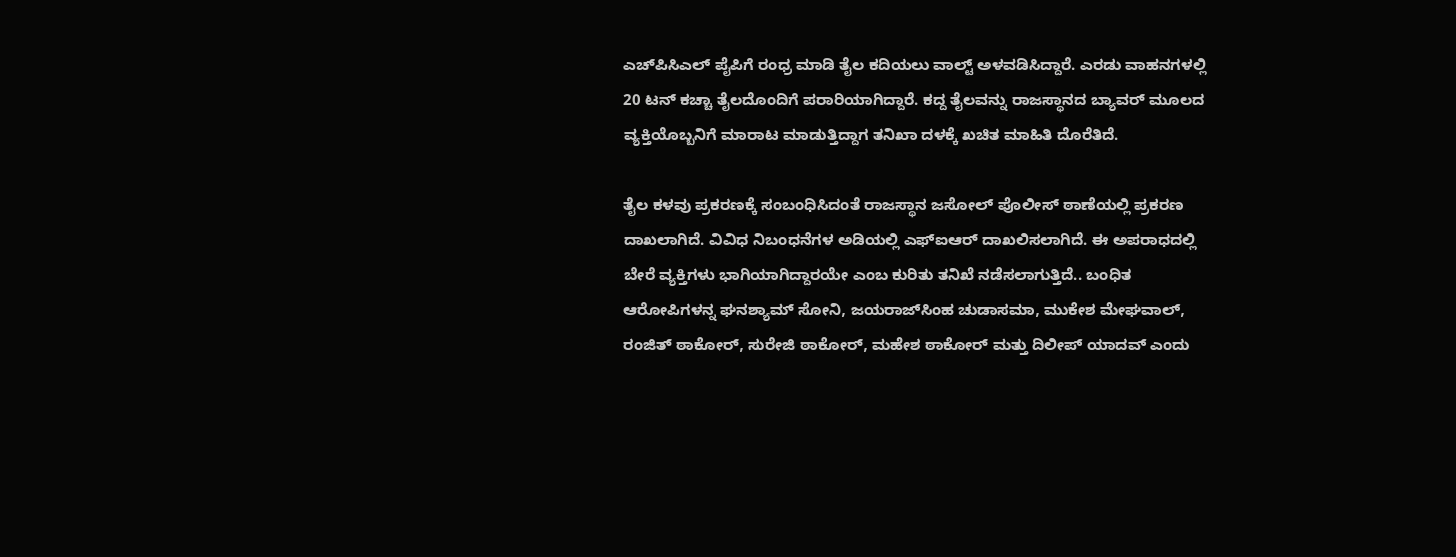ಎಚ್‌ಪಿಸಿಎಲ್ ಪೈಪಿಗೆ ರಂಧ್ರ ಮಾಡಿ ತೈಲ ಕದಿಯಲು ವಾಲ್ಟ್ ಅಳವಡಿಸಿದ್ದಾರೆ. ಎರಡು ವಾಹನಗಳಲ್ಲಿ 20 ಟನ್ ಕಚ್ಚಾ ತೈಲದೊಂದಿಗೆ ಪರಾರಿಯಾಗಿದ್ದಾರೆ. ಕದ್ದ ತೈಲವನ್ನು ರಾಜಸ್ಥಾನದ ಬ್ಯಾವರ್ ಮೂಲದ ವ್ಯಕ್ತಿಯೊಬ್ಬನಿಗೆ ಮಾರಾಟ ಮಾಡುತ್ತಿದ್ದಾಗ ತನಿಖಾ ದಳಕ್ಕೆ ಖಚಿತ ಮಾಹಿತಿ ದೊರೆತಿದೆ.

ತೈಲ ಕಳವು ಪ್ರಕರಣಕ್ಕೆ ಸಂಬಂಧಿಸಿದಂತೆ ರಾಜಸ್ಥಾನ ಜಸೋಲ್ ಪೊಲೀಸ್ ಠಾಣೆಯಲ್ಲಿ ಪ್ರಕರಣ ದಾಖಲಾಗಿದೆ. ವಿವಿಧ ನಿಬಂಧನೆಗಳ ಅಡಿಯಲ್ಲಿ ಎಫ್‌ಐಆರ್ ದಾಖಲಿಸಲಾಗಿದೆ. ಈ ಅಪರಾಧದಲ್ಲಿ ಬೇರೆ ವ್ಯಕ್ತಿಗಳು ಭಾಗಿಯಾಗಿದ್ದಾರಯೇ ಎಂಬ ಕುರಿತು ತನಿಖೆ ನಡೆಸಲಾಗುತ್ತಿದೆ.. ಬಂಧಿತ ಆರೋಪಿಗಳನ್ನ ಘನಶ್ಯಾಮ್ ಸೋನಿ, ಜಯರಾಜ್‌ಸಿಂಹ ಚುಡಾಸಮಾ, ಮುಕೇಶ ಮೇಘವಾಲ್, ರಂಜಿತ್ ಠಾಕೋರ್, ಸುರೇಜಿ ಠಾಕೋರ್, ಮಹೇಶ ಠಾಕೋರ್ ಮತ್ತು ದಿಲೀಪ್ ಯಾದವ್ ಎಂದು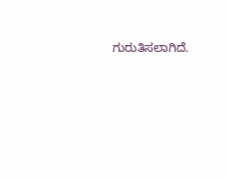ಗುರುತಿಸಲಾಗಿದೆ.